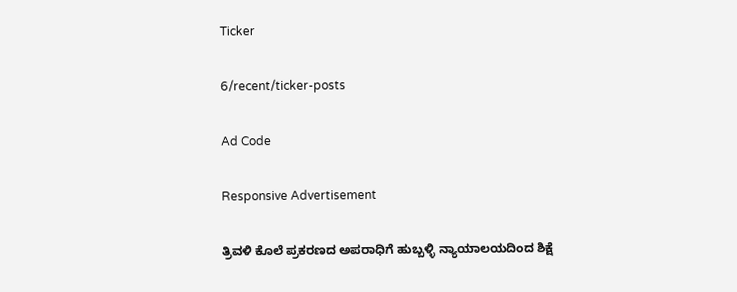Ticker

6/recent/ticker-posts

Ad Code

Responsive Advertisement

ತ್ರಿವಳಿ ಕೊಲೆ ಪ್ರಕರಣದ ಅಪರಾಧಿಗೆ ಹುಬ್ಬಳ್ಳಿ ನ್ಯಾಯಾಲಯದಿಂದ ಶಿಕ್ಷೆ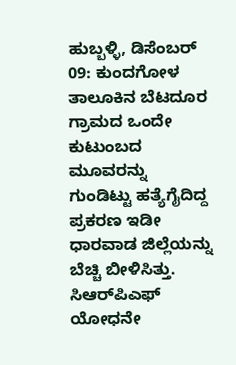ಹುಬ್ಬಳ್ಳಿ, ಡಿಸೆಂಬರ್ 09: ಕುಂದಗೋಳ ತಾಲೂಕಿನ ಬೆಟದೂರ ಗ್ರಾಮದ ಒಂದೇ ಕುಟುಂಬದ ಮೂವರನ್ನು ಗುಂಡಿಟ್ಟು ಹತ್ಯೆಗೈದಿದ್ದ ಪ್ರಕರಣ ಇಡೀ ಧಾರವಾಡ ಜಿಲ್ಲೆಯನ್ನು ಬೆಚ್ಚಿ ಬೀಳಿಸಿತ್ತು. ಸಿಆರ್‌ಪಿಎಫ್ ಯೋಧನೇ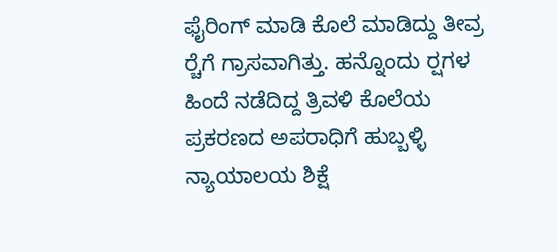ಫೈರಿಂಗ್ ಮಾಡಿ ಕೊಲೆ ಮಾಡಿದ್ದು ತೀವ್ರ ರ‍್ಚೆಗೆ ಗ್ರಾಸವಾಗಿತ್ತು. ಹನ್ನೊಂದು ರ‍್ಷಗಳ ಹಿಂದೆ ನಡೆದಿದ್ದ ತ್ರಿವಳಿ ಕೊಲೆಯ ಪ್ರಕರಣದ ಅಪರಾಧಿಗೆ ಹುಬ್ಬಳ್ಳಿ ನ್ಯಾಯಾಲಯ ಶಿಕ್ಷೆ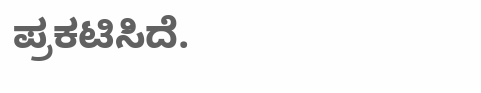ಪ್ರಕಟಿಸಿದೆ.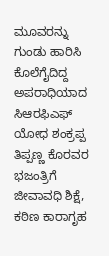ಮೂವರನ್ನು ಗುಂಡು ಹಾರಿಸಿ ಕೊಲೆಗೈದಿದ್ದ ಅಪರಾಧಿಯಾದ ಸಿಆರಫಿಎಫ್ ಯೋಧ ಶಂಕ್ರಪ್ಪ ತಿಪ್ಪಣ್ಣ ಕೊರವರ ಭಜಂತ್ರಿಗೆ ಜೀವಾವಧಿ ಶಿಕ್ಷೆ, ಕಠಿಣ ಕಾರಾಗೃಹ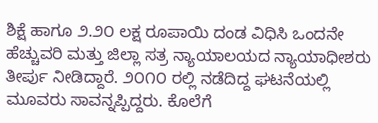ಶಿಕ್ಷೆ ಹಾಗೂ ೨.೨೦ ಲಕ್ಷ ರೂಪಾಯಿ ದಂಡ ವಿಧಿಸಿ ಒಂದನೇ ಹೆಚ್ಚುವರಿ ಮತ್ತು ಜಿಲ್ಲಾ ಸತ್ರ ನ್ಯಾಯಾಲಯದ ನ್ಯಾಯಾಧೀಶರು ತೀರ್ಪು ನೀಡಿದ್ದಾರೆ. ೨೦೧೦ ರಲ್ಲಿ ನಡೆದಿದ್ದ ಘಟನೆಯಲ್ಲಿ ಮೂವರು ಸಾವನ್ನಪ್ಪಿದ್ದರು. ಕೊಲೆಗೆ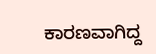ಕಾರಣವಾಗಿದ್ದ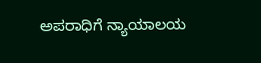ಅಪರಾಧಿಗೆ ನ್ಯಾಯಾಲಯ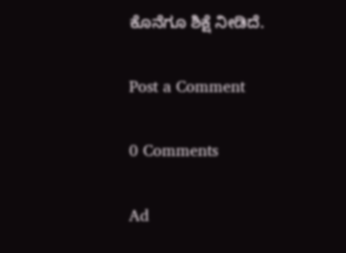ಕೊನೆಗೂ ಶಿಕ್ಷೆ ನೀಡಿದೆ.

Post a Comment

0 Comments

Ad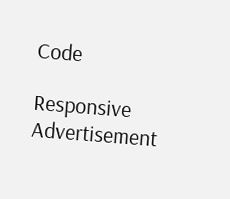Code

Responsive Advertisement